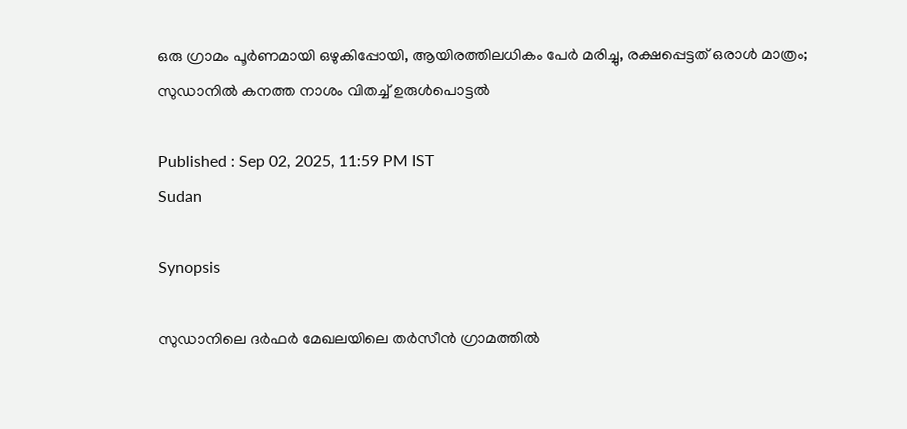ഒരു ഗ്രാമം പൂർണമായി ഒഴുകിപ്പോയി, ആയിരത്തിലധികം പേർ മരിച്ചു, രക്ഷപ്പെട്ടത് ഒരാൾ മാത്രം; സുഡാനിൽ കനത്ത നാശം വിതച്ച് ഉരുൾപൊട്ടൽ

Published : Sep 02, 2025, 11:59 PM IST
Sudan

Synopsis

സുഡാനിലെ ദർഫർ മേഖലയിലെ തർസീൻ ഗ്രാമത്തിൽ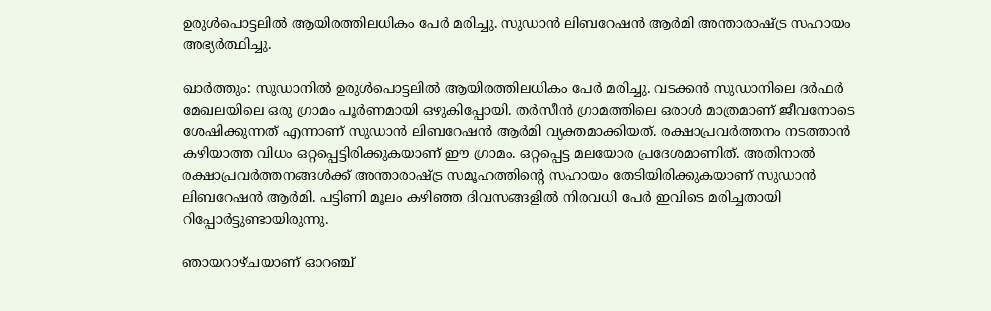ഉരുൾപൊട്ടലിൽ ആയിരത്തിലധികം പേർ മരിച്ചു. സുഡാൻ ലിബറേഷൻ ആർമി അന്താരാഷ്ട്ര സഹായം അഭ്യർത്ഥിച്ചു.

ഖാർത്തും: സുഡാനിൽ ഉരുൾപൊട്ടലിൽ ആയിരത്തിലധികം പേർ മരിച്ചു. വടക്കൻ സുഡാനിലെ ദർഫർ മേഖലയിലെ ഒരു ഗ്രാമം പൂർണമായി ഒഴുകിപ്പോയി. തർസീൻ ഗ്രാമത്തിലെ ഒരാൾ മാത്രമാണ് ജീവനോടെ ശേഷിക്കുന്നത് എന്നാണ് സുഡാൻ ലിബറേഷൻ ആർമി വ്യക്തമാക്കിയത്. രക്ഷാപ്രവർത്തനം നടത്താൻ കഴിയാത്ത വിധം ഒറ്റപ്പെട്ടിരിക്കുകയാണ് ഈ ഗ്രാമം. ഒറ്റപ്പെട്ട മലയോര പ്രദേശമാണിത്. അതിനാൽ രക്ഷാപ്രവർത്തനങ്ങൾക്ക് അന്താരാഷ്ട്ര സമൂഹത്തിന്‍റെ സഹായം തേടിയിരിക്കുകയാണ് സുഡാൻ ലിബറേഷൻ ആർമി. പട്ടിണി മൂലം കഴിഞ്ഞ ദിവസങ്ങളിൽ നിരവധി പേർ ഇവിടെ മരിച്ചതായി റിപ്പോർട്ടുണ്ടായിരുന്നു.

ഞായറാഴ്ചയാണ് ഓറഞ്ച്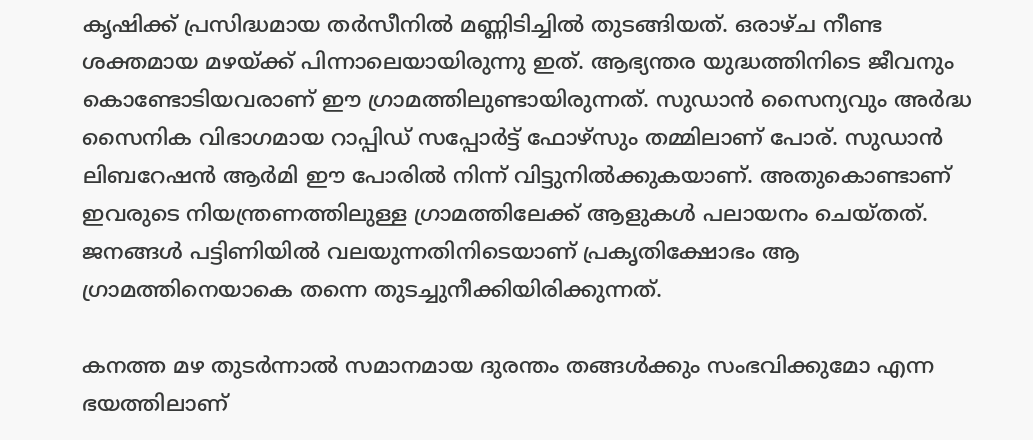കൃഷിക്ക് പ്രസിദ്ധമായ തർസീനിൽ മണ്ണിടിച്ചിൽ തുടങ്ങിയത്. ഒരാഴ്ച നീണ്ട ശക്തമായ മഴയ്ക്ക് പിന്നാലെയായിരുന്നു ഇത്. ആഭ്യന്തര യുദ്ധത്തിനിടെ ജീവനും കൊണ്ടോടിയവരാണ് ഈ ഗ്രാമത്തിലുണ്ടായിരുന്നത്. സുഡാൻ സൈന്യവും അർദ്ധ സൈനിക വിഭാഗമായ റാപ്പിഡ് സപ്പോർട്ട് ഫോഴ്സും തമ്മിലാണ് പോര്. സുഡാൻ ലിബറേഷൻ ആർമി ഈ പോരിൽ നിന്ന് വിട്ടുനിൽക്കുകയാണ്. അതുകൊണ്ടാണ് ഇവരുടെ നിയന്ത്രണത്തിലുള്ള ഗ്രാമത്തിലേക്ക് ആളുകൾ പലായനം ചെയ്തത്. ജനങ്ങൾ പട്ടിണിയിൽ വലയുന്നതിനിടെയാണ് പ്രകൃതിക്ഷോഭം ആ ഗ്രാമത്തിനെയാകെ തന്നെ തുടച്ചുനീക്കിയിരിക്കുന്നത്.

കനത്ത മഴ തുടർന്നാൽ സമാനമായ ദുരന്തം തങ്ങൾക്കും സംഭവിക്കുമോ എന്ന ഭയത്തിലാണ്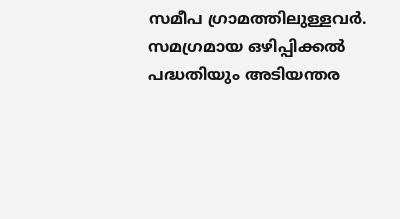സമീപ ഗ്രാമത്തിലുള്ളവർ. സമഗ്രമായ ഒഴിപ്പിക്കൽ പദ്ധതിയും അടിയന്തര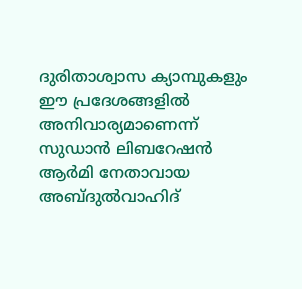ദുരിതാശ്വാസ ക്യാമ്പുകളും ഈ പ്രദേശങ്ങളിൽ അനിവാര്യമാണെന്ന് സുഡാൻ ലിബറേഷൻ ആർമി നേതാവായ അബ്ദുൽവാഹിദ്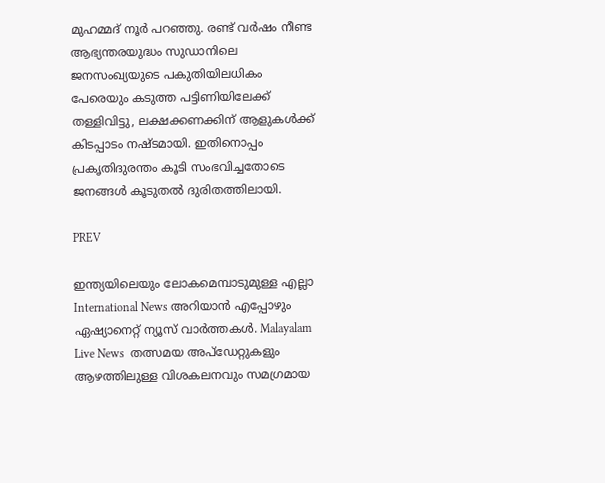മുഹമ്മദ് നൂർ പറഞ്ഞു. രണ്ട് വർഷം നീണ്ട ആഭ്യന്തരയുദ്ധം സുഡാനിലെ ജനസംഖ്യയുടെ പകുതിയിലധികം പേരെയും കടുത്ത പട്ടിണിയിലേക്ക് തള്ളിവിട്ടു, ലക്ഷക്കണക്കിന് ആളുകൾക്ക് കിടപ്പാടം നഷ്ടമായി. ഇതിനൊപ്പം പ്രകൃതിദുരന്തം കൂടി സംഭവിച്ചതോടെ ജനങ്ങൾ കൂടുതൽ ദുരിതത്തിലായി.

PREV

ഇന്ത്യയിലെയും ലോകമെമ്പാടുമുള്ള എല്ലാ International News അറിയാൻ എപ്പോഴും ഏഷ്യാനെറ്റ് ന്യൂസ് വാർത്തകൾ. Malayalam Live News  തത്സമയ അപ്‌ഡേറ്റുകളും ആഴത്തിലുള്ള വിശകലനവും സമഗ്രമായ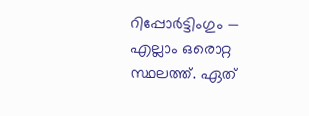റിപ്പോർട്ടിംഗും — എല്ലാം ഒരൊറ്റ സ്ഥലത്ത്. ഏത്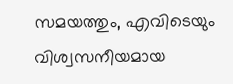സമയത്തും, എവിടെയും വിശ്വസനീയമായ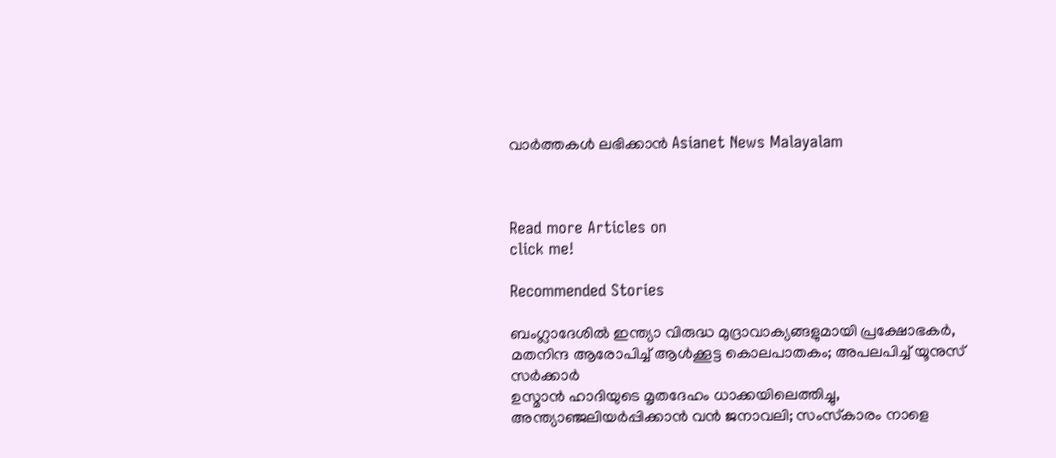വാർത്തകൾ ലഭിക്കാൻ Asianet News Malayalam



Read more Articles on
click me!

Recommended Stories

ബംഗ്ലാദേശിൽ ഇന്ത്യാ വിരുദ്ധ മുദ്രാവാക്യങ്ങളുമായി പ്രക്ഷോഭകർ, മതനിന്ദ ആരോപിച്ച് ആൾക്കൂട്ട കൊലപാതകം; അപലപിച്ച് യൂനുസ് സർക്കാർ
ഉസ്മാൻ ഹാദിയുടെ മൃതദേഹം ധാക്കയിലെത്തിച്ചു, അന്ത്യാഞ്ജലിയർപ്പിക്കാൻ വൻ ജനാവലി; സംസ്‌കാരം നാളെ